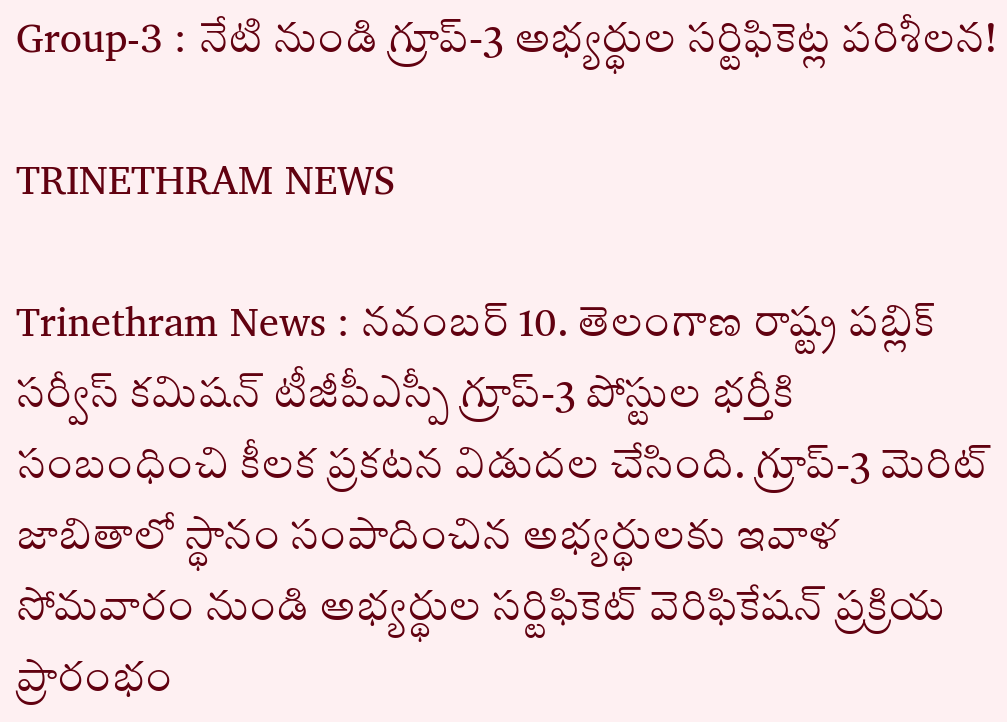Group-3 : నేటి నుండి గ్రూప్-3 అభ్యర్థుల సర్టిఫికెట్ల పరిశీలన!

TRINETHRAM NEWS

Trinethram News : నవంబర్ 10. తెలంగాణ రాష్ట్ర పబ్లిక్ సర్వీస్ కమిషన్ టీజీపీఎస్పీ గ్రూప్-3 పోస్టుల భర్తీకి సంబంధించి కీలక ప్రకటన విడుదల చేసింది. గ్రూప్-3 మెరిట్ జాబితాలో స్థానం సంపాదించిన అభ్యర్థులకు ఇవాళ సోమవారం నుండి అభ్యర్థుల సర్టిఫికెట్ వెరిఫికేషన్ ప్రక్రియ ప్రారంభం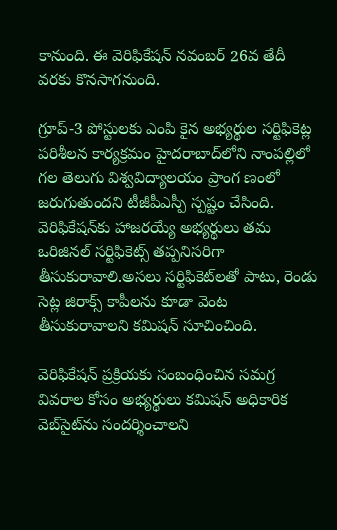కానుంది. ఈ వెరిఫికేషన్ నవంబర్ 26వ తేదీ వరకు కొనసాగనుంది.

గ్రూప్-3 పోస్టులకు ఎంపి కైన అభ్యర్థుల సర్టిఫికెట్ల పరిశీలన కార్యక్రమం హైదరాబాద్‌లోని నాంపల్లిలో గల తెలుగు విశ్వవిద్యాలయం ప్రాంగ ణంలో జరుగుతుందని టీజీపీఎస్పీ స్పష్టం చేసింది. వెరిఫికేషన్‌కు హాజరయ్యే అభ్యర్థులు తమ ఒరిజినల్ సర్టిఫికెట్స్ తప్పనిసరిగా తీసుకురావాలి.అసలు సర్టిఫికెట్‌లతో పాటు, రెండు సెట్ల జిరాక్స్ కాపీలను కూడా వెంట తీసుకురావాలని కమిషన్ సూచించింది.

వెరిఫికేషన్ ప్రక్రియకు సంబంధించిన సమగ్ర వివరాల కోసం అభ్యర్థులు కమిషన్ అధికారిక వెబ్‌సైట్‌ను సందర్శించాలని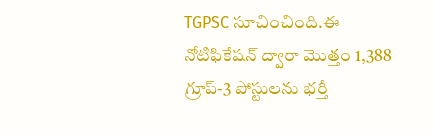TGPSC సూచించింది.ఈ నోటిఫికేషన్ ద్వారా మొత్తం 1,388 గ్రూప్-3 పోస్టులను భర్తీ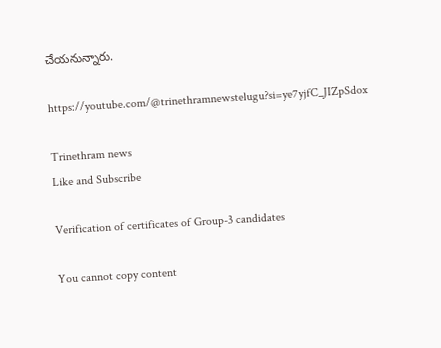చేయనున్నారు.

https://youtube.com/@trinethramnewstelugu?si=ye7yjfC_JIZpSdox

Trinethram news
Like and Subscribe

Verification of certificates of Group-3 candidates

You cannot copy content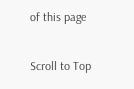of this page

Scroll to Top